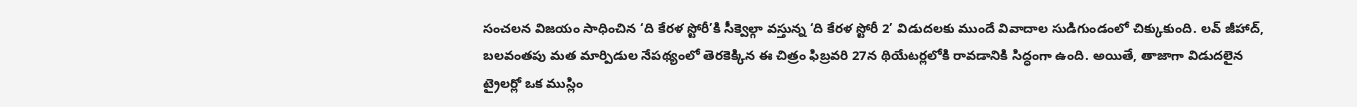సంచలన విజయం సాధించిన ‘ది కేరళ స్టోరీ’కి సీక్వెల్గా వస్తున్న ‘ది కేరళ స్టోరీ 2’ విడుదలకు ముందే వివాదాల సుడిగుండంలో చిక్కుకుంది. లవ్ జీహాద్, బలవంతపు మత మార్పిడుల నేపథ్యంలో తెరకెక్కిన ఈ చిత్రం ఫిబ్రవరి 27న థియేటర్లలోకి రావడానికి సిద్ధంగా ఉంది. అయితే, తాజాగా విడుదలైన ట్రైలర్లో ఒక ముస్లిం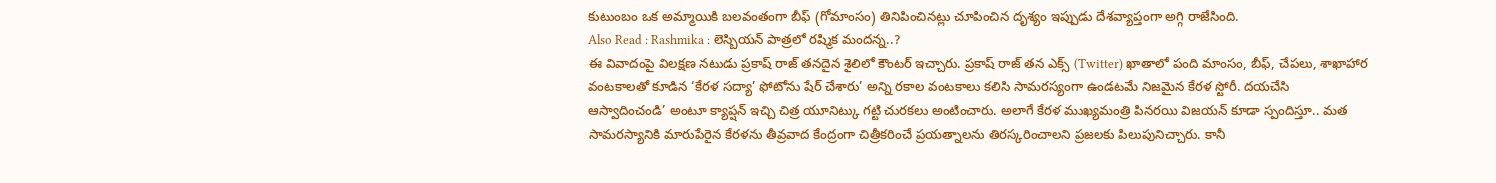కుటుంబం ఒక అమ్మాయికి బలవంతంగా బీఫ్ (గోమాంసం) తినిపించినట్లు చూపించిన దృశ్యం ఇప్పుడు దేశవ్యాప్తంగా అగ్గి రాజేసింది.
Also Read : Rashmika : లెస్బియన్ పాత్రలో రష్మిక మందన్న..?
ఈ వివాదంపై విలక్షణ నటుడు ప్రకాష్ రాజ్ తనదైన శైలిలో కౌంటర్ ఇచ్చారు. ప్రకాష్ రాజ్ తన ఎక్స్ (Twitter) ఖాతాలో పంది మాంసం, బీఫ్, చేపలు, శాఖాహార వంటకాలతో కూడిన ‘కేరళ సద్యా’ ఫోటోను షేర్ చేశారు’ అన్ని రకాల వంటకాలు కలిసి సామరస్యంగా ఉండటమే నిజమైన కేరళ స్టోరీ. దయచేసి ఆస్వాదించండి’ అంటూ క్యాప్షన్ ఇచ్చి చిత్ర యూనిట్కు గట్టి చురకలు అంటించారు. అలాగే కేరళ ముఖ్యమంత్రి పినరయి విజయన్ కూడా స్పందిస్తూ.. మత సామరస్యానికి మారుపేరైన కేరళను తీవ్రవాద కేంద్రంగా చిత్రీకరించే ప్రయత్నాలను తిరస్కరించాలని ప్రజలకు పిలుపునిచ్చారు. కానీ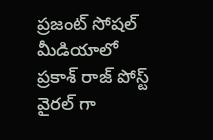ప్రజంట్ సోషల్ మీడియాలో ప్రకాశ్ రాజ్ పోస్ట్ వైరల్ గా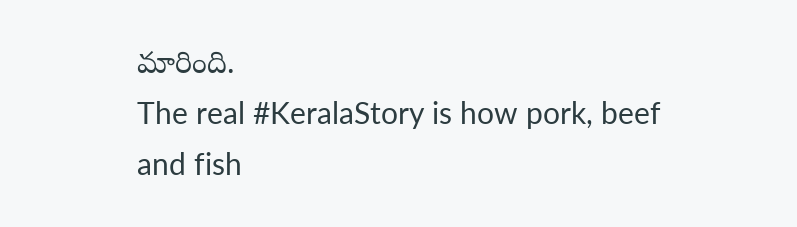మారింది.
The real #KeralaStory is how pork, beef and fish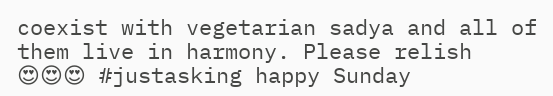coexist with vegetarian sadya and all of them live in harmony. Please relish 😍😍😍 #justasking happy Sunday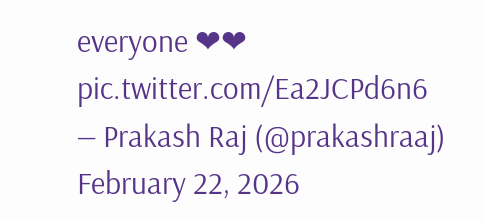everyone ❤❤ pic.twitter.com/Ea2JCPd6n6
— Prakash Raj (@prakashraaj) February 22, 2026